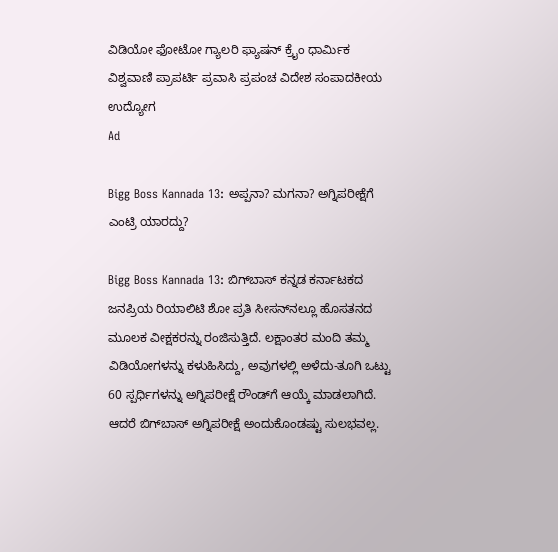ವಿಡಿಯೋ ಫೋಟೋ ಗ್ಯಾಲರಿ ಫ್ಯಾಷನ್ ಕ್ರೈಂ ಧಾರ್ಮಿಕ ವಿಶ್ವವಾಣಿ ಪ್ರಾಪರ್ಟಿ ಪ್ರವಾಸಿ ಪ್ರಪಂಚ ವಿದೇಶ ಸಂಪಾದಕೀಯ ಉದ್ಯೋಗ
Ad

Bigg Boss Kannada 13: ಅಪ್ಪನಾ? ಮಗನಾ? ಅಗ್ನಿಪರೀಕ್ಷೆಗೆ ಎಂಟ್ರಿ ಯಾರದ್ದು?

Bigg Boss Kannada 13: ಬಿಗ್‌ಬಾಸ್ ಕನ್ನಡ ಕರ್ನಾಟಕದ ಜನಪ್ರಿಯ ರಿಯಾಲಿಟಿ ಶೋ ಪ್ರತಿ ಸೀಸನ್‌ನಲ್ಲೂ ಹೊಸತನದ ಮೂಲಕ ವೀಕ್ಷಕರನ್ನು ರಂಜಿಸುತ್ತಿದೆ. ಲಕ್ಷಾಂತರ ಮಂದಿ ತಮ್ಮ ವಿಡಿಯೋಗಳನ್ನು ಕಳುಹಿಸಿದ್ದು, ಅವುಗಳಲ್ಲಿ ಅಳೆದು-ತೂಗಿ ಒಟ್ಟು 60 ಸ್ಪರ್ಧಿಗಳನ್ನು ಅಗ್ನಿಪರೀಕ್ಷೆ ರೌಂಡ್‌ಗೆ ಆಯ್ಕೆ ಮಾಡಲಾಗಿದೆ. ಆದರೆ ಬಿಗ್‌ಬಾಸ್ ಅಗ್ನಿಪರೀಕ್ಷೆ ಅಂದುಕೊಂಡಷ್ಟು ಸುಲಭವಲ್ಲ.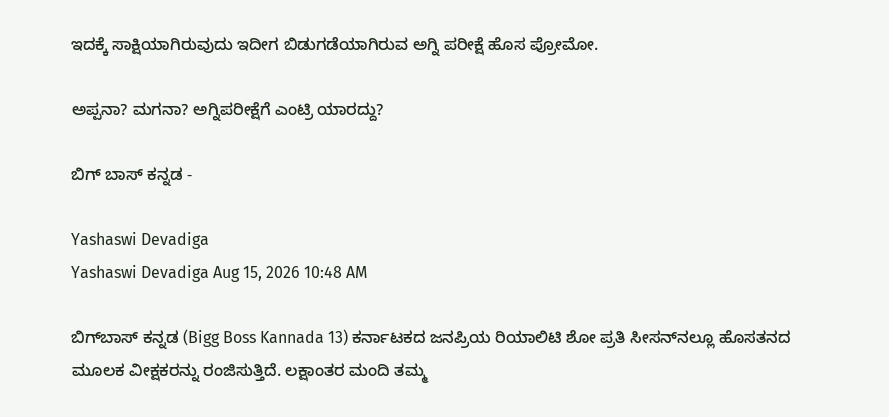ಇದಕ್ಕೆ ಸಾಕ್ಷಿಯಾಗಿರುವುದು ಇದೀಗ ಬಿಡುಗಡೆಯಾಗಿರುವ ಅಗ್ನಿ ಪರೀಕ್ಷೆ ಹೊಸ ಪ್ರೋಮೋ.

ಅಪ್ಪನಾ? ಮಗನಾ? ಅಗ್ನಿಪರೀಕ್ಷೆಗೆ ಎಂಟ್ರಿ ಯಾರದ್ದು?

ಬಿಗ್‌ ಬಾಸ್‌ ಕನ್ನಡ -

Yashaswi Devadiga
Yashaswi Devadiga Aug 15, 2026 10:48 AM

ಬಿಗ್‌ಬಾಸ್ ಕನ್ನಡ (Bigg Boss Kannada 13) ಕರ್ನಾಟಕದ ಜನಪ್ರಿಯ ರಿಯಾಲಿಟಿ ಶೋ ಪ್ರತಿ ಸೀಸನ್‌ನಲ್ಲೂ ಹೊಸತನದ ಮೂಲಕ ವೀಕ್ಷಕರನ್ನು ರಂಜಿಸುತ್ತಿದೆ. ಲಕ್ಷಾಂತರ ಮಂದಿ ತಮ್ಮ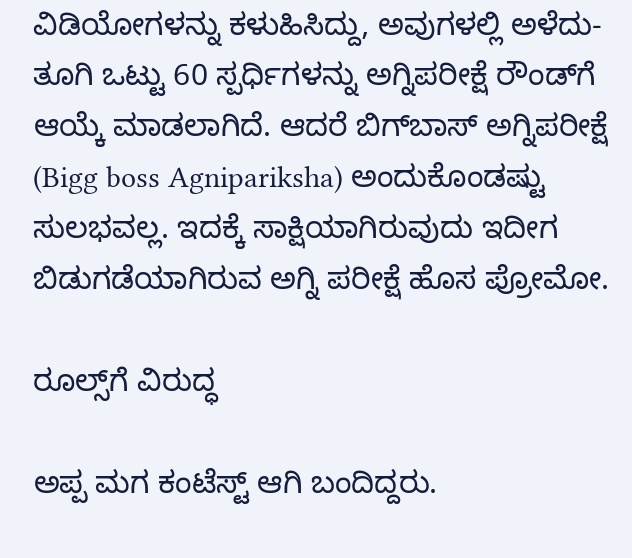ವಿಡಿಯೋಗಳನ್ನು ಕಳುಹಿಸಿದ್ದು, ಅವುಗಳಲ್ಲಿ ಅಳೆದು-ತೂಗಿ ಒಟ್ಟು 60 ಸ್ಪರ್ಧಿಗಳನ್ನು ಅಗ್ನಿಪರೀಕ್ಷೆ ರೌಂಡ್‌ಗೆ ಆಯ್ಕೆ ಮಾಡಲಾಗಿದೆ. ಆದರೆ ಬಿಗ್‌ಬಾಸ್ ಅಗ್ನಿಪರೀಕ್ಷೆ (Bigg boss Agnipariksha) ಅಂದುಕೊಂಡಷ್ಟು ಸುಲಭವಲ್ಲ. ಇದಕ್ಕೆ ಸಾಕ್ಷಿಯಾಗಿರುವುದು ಇದೀಗ ಬಿಡುಗಡೆಯಾಗಿರುವ ಅಗ್ನಿ ಪರೀಕ್ಷೆ ಹೊಸ ಪ್ರೋಮೋ.

ರೂಲ್ಸ್‌ಗೆ ವಿರುದ್ಧ

ಅಪ್ಪ ಮಗ ಕಂಟೆಸ್ಟ್‌ ಆಗಿ ಬಂದಿದ್ದರು.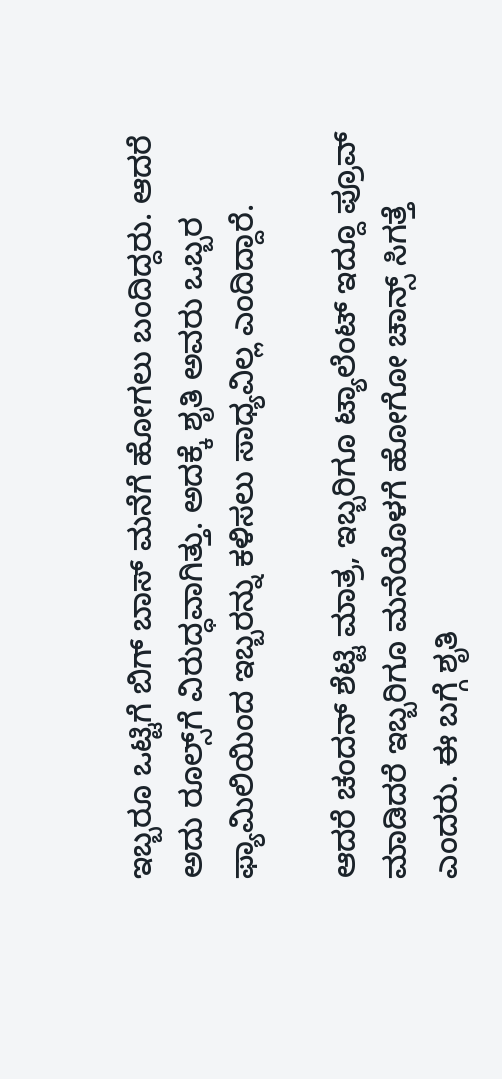ಇಬ್ಬರೂ ಒಟ್ಟಿಗೆ ಬಿಗ್‌ ಬಾಸ್‌ ಮನೆಗೆ ಹೋಗಲು ಬಂದಿದ್ದರು. ಆದರೆ ಅದು ರೂಲ್ಸ್‌ಗೆ ವಿರುದ್ಧವಾಗಿತ್ತು. ಅದಕ್ಕೆ ಶೃತಿ ಅವರು ಒಬ್ಬರ ಫ್ಯಾಮಿಲಿಯಿಂದ ಇಬ್ಬರನ್ನು ಕಳಿಸಲು ಸಾಧ್ಯವಿಲ್ಲ ಎಂದಿದ್ದಾರೆ.

ಆದರೆ ಚಂದನ್‌ ಶೆಟ್ಟಿ ಮಾತ್ರ, ಇಬ್ಬರಿಗೂ ಟ್ಯಾಲೆಂಟ್‌ ಇದ್ದೂ ಪ್ರೂವ್‌ ಮಾಡಿದರೆ ಇಬ್ಬರಿಗೂ ಮನೆಯೊಳಗೆ ಹೋಗೋ ಚಾನ್ಸ್‌ ಸಿಗತ್ತೆ ಎಂದರು. ಈ ಬಗ್ಗೆ ಶೃತಿ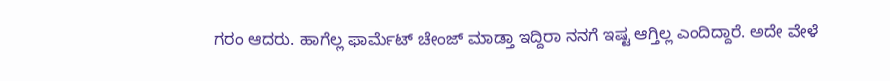ಗರಂ ಆದರು. ಹಾಗೆಲ್ಲ ಫಾರ್ಮೆಟ್‌ ಚೇಂಜ್‌ ಮಾಡ್ತಾ ಇದ್ದಿರಾ ನನಗೆ ಇಷ್ಟ ಆಗ್ತಿಲ್ಲ ಎಂದಿದ್ದಾರೆ. ಅದೇ ವೇಳೆ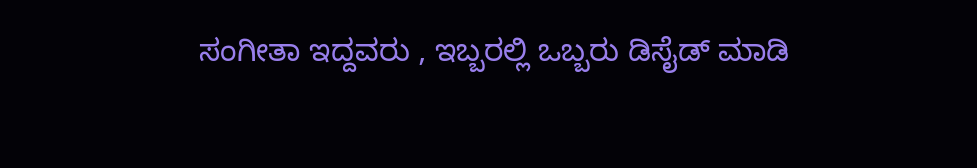ಸಂಗೀತಾ ಇದ್ದವರು , ಇಬ್ಬರಲ್ಲಿ ಒಬ್ಬರು ಡಿಸೈಡ್‌ ಮಾಡಿ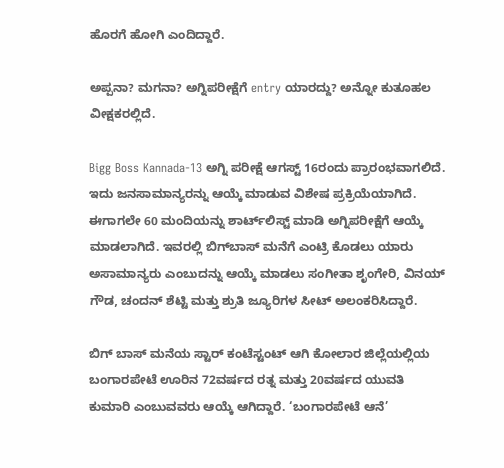ಹೊರಗೆ ಹೋಗಿ ಎಂದಿದ್ದಾರೆ.

ಅಪ್ಪನಾ? ಮಗನಾ? ಅಗ್ನಿಪರೀಕ್ಷೆಗೆ entry ಯಾರದ್ದು? ಅನ್ನೋ ಕುತೂಹಲ ವೀಕ್ಷಕರಲ್ಲಿದೆ.

Bigg Boss Kannada-13 ಅಗ್ನಿ ಪರೀಕ್ಷೆ ಆಗಸ್ಟ್ 16ರಂದು ಪ್ರಾರಂಭವಾಗಲಿದೆ. ಇದು ಜನಸಾಮಾನ್ಯರನ್ನು ಆಯ್ಕೆ ಮಾಡುವ ವಿಶೇಷ ಪ್ರಕ್ರಿಯೆಯಾಗಿದೆ. ಈಗಾಗಲೇ 60 ಮಂದಿಯನ್ನು ಶಾರ್ಟ್‌ಲಿಸ್ಟ್ ಮಾಡಿ ಅಗ್ನಿಪರೀಕ್ಷೆಗೆ ಆಯ್ಕೆ ಮಾಡಲಾಗಿದೆ. ಇವರಲ್ಲಿ ಬಿಗ್‌ಬಾಸ್ ಮನೆಗೆ ಎಂಟ್ರಿ ಕೊಡಲು ಯಾರು ಅಸಾಮಾನ್ಯರು ಎಂಬುದನ್ನು ಆಯ್ಕೆ ಮಾಡಲು ಸಂಗೀತಾ ಶೃಂಗೇರಿ, ವಿನಯ್ ಗೌಡ, ಚಂದನ್ ಶೆಟ್ಟಿ ಮತ್ತು ಶ್ರುತಿ ಜ್ಯೂರಿಗಳ ಸೀಟ್ ಅಲಂಕರಿಸಿದ್ದಾರೆ.

ಬಿಗ್‌ ಬಾಸ್‌ ಮನೆಯ ಸ್ಟಾರ್‌ ಕಂಟೆಸ್ಟಂಟ್‌ ಆಗಿ ಕೋಲಾರ ಜಿಲ್ಲೆಯಲ್ಲಿಯ ಬಂಗಾರಪೇಟೆ ಊರಿನ 72ವರ್ಷದ ರತ್ನ ಮತ್ತು 20ವರ್ಷದ ಯುವತಿ ಕುಮಾರಿ ಎಂಬುವವರು ಆಯ್ಕೆ ಆಗಿದ್ದಾರೆ. ‘ಬಂಗಾರಪೇಟೆ ಆನೆ’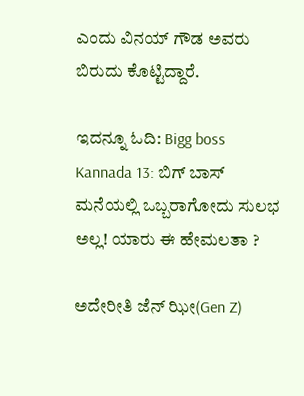ಎಂದು ವಿನಯ್‌ ಗೌಡ ಅವರು ಬಿರುದು ಕೊಟ್ಟಿದ್ದಾರೆ.

ಇದನ್ನೂ ಓದಿ: Bigg boss Kannada 13: ಬಿಗ್ ಬಾಸ್ ಮನೆಯಲ್ಲಿ ಒಬ್ಬರಾಗೋದು ಸುಲಭ ಅಲ್ಲ! ಯಾರು ಈ ಹೇಮಲತಾ ?

ಅದೇರೀತಿ ಜೆನ್ ಝೀ(Gen Z)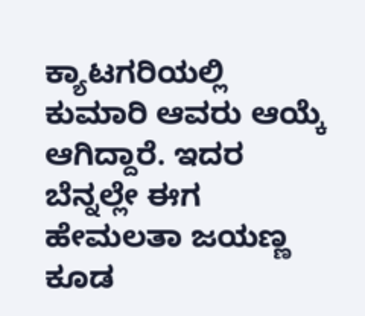ಕ್ಯಾಟಗರಿಯಲ್ಲಿ ಕುಮಾರಿ ಆವರು ಆಯ್ಕೆ ಆಗಿದ್ದಾರೆ. ಇದರ ಬೆನ್ನಲ್ಲೇ ಈಗ ಹೇಮಲತಾ ಜಯಣ್ಣ ಕೂಡ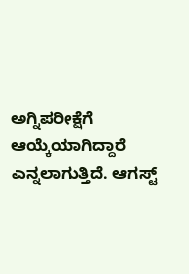ಅಗ್ನಿಪರೀಕ್ಷೆಗೆ ಆಯ್ಕೆಯಾಗಿದ್ದಾರೆ ಎನ್ನಲಾಗುತ್ತಿದೆ. ಆಗಸ್ಟ್‌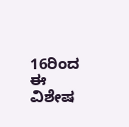16ರಿಂದ ಈ ವಿಶೇಷ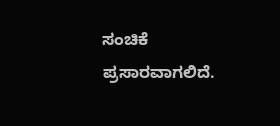ಸಂಚಿಕೆ ಪ್ರಸಾರವಾಗಲಿದೆ.